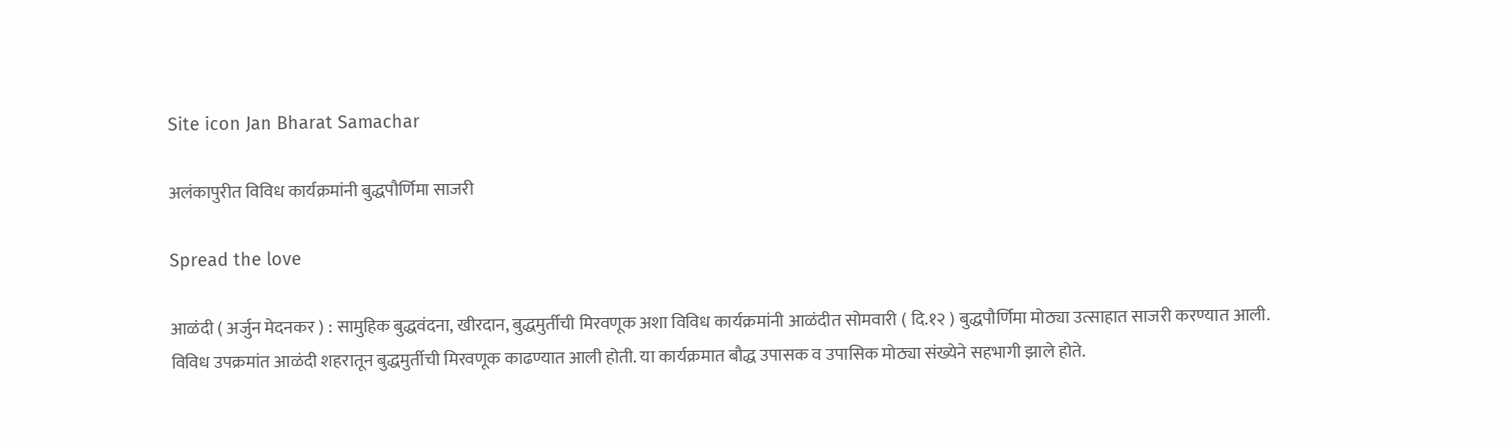Site icon Jan Bharat Samachar

अलंकापुरीत विविध कार्यक्रमांनी बुद्धपौर्णिमा साजरी

Spread the love

आळंदी ( अर्जुन मेदनकर ) : सामुहिक बुद्धवंदना, खीरदान, बुद्धमुर्तीची मिरवणूक अशा विविध कार्यक्रमांनी आळंदीत सोमवारी ( दि.१२ ) बुद्धपौर्णिमा मोठ्या उत्साहात साजरी करण्यात आली.
विविध उपक्रमांत आळंदी शहरातून बुद्धमुर्तीची मिरवणूक काढण्यात आली होती. या कार्यक्रमात बौद्ध उपासक व उपासिक मोठ्या संख्येने सहभागी झाले होते.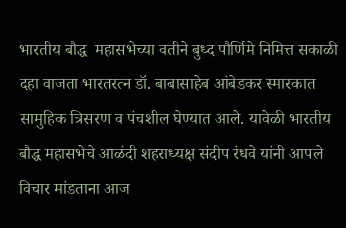भारतीय बौद्ध  महासभेच्या वतीने बुध्द पौर्णिमे निमित्त सकाळी दहा वाजता भारतरत्न डॉ. बाबासाहेब आंबेडकर स्मारकात सामुहिक त्रिसरण व पंचशील घेण्यात आले. यावेळी भारतीय बौद्ध महासभेचे आळंदी शहराध्यक्ष संदीप रंधवे यांनी आपले विचार मांडताना आज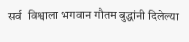सर्व  विश्वाला भगवान गौतम बुद्धांनी दिलेल्या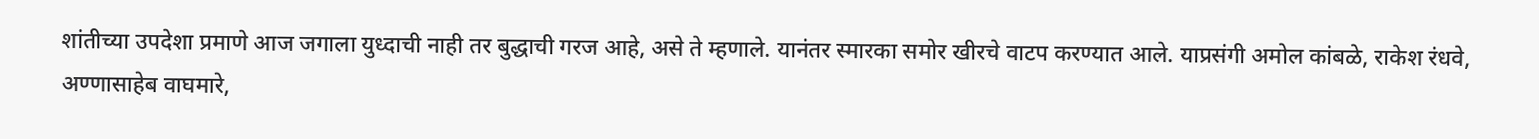शांतीच्या उपदेशा प्रमाणे आज जगाला युध्दाची नाही तर बुद्धाची गरज आहे, असे ते म्हणाले. यानंतर स्मारका समोर खीरचे वाटप करण्यात आले. याप्रसंगी अमोल कांबळे, राकेश रंधवे, अण्णासाहेब वाघमारे,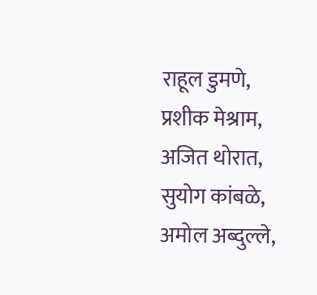राहूल डुमणे, प्रशीक मेश्राम, अजित थोरात, सुयोग कांबळे, अमोल अब्दुल्ले,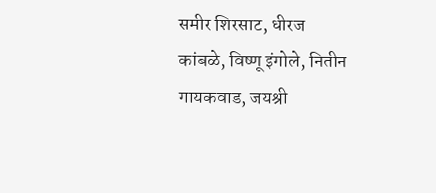समीर शिरसाट, धीरज कांबळे, विष्णू इंगोले, नितीन गायकवाड, जयश्री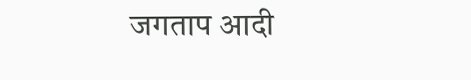जगताप आदी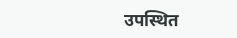उपस्थित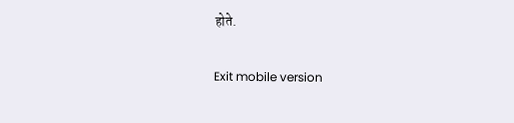होते.

Exit mobile version